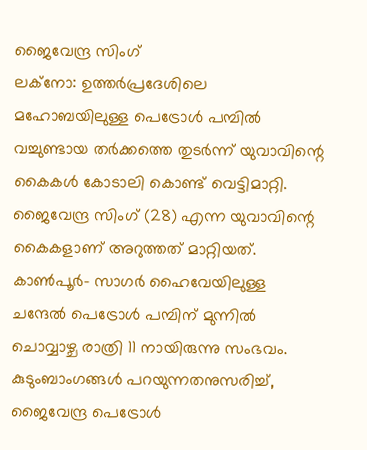ജൈവേന്ദ്ര സിംഗ്
ലക്നോ: ഉത്തർപ്രദേശിലെ മഹോബയിലുള്ള പെട്രോൾ പമ്പിൽ വച്ചുണ്ടായ തർക്കത്തെ തുടർന്ന് യുവാവിന്റെ കൈകൾ കോടാലി കൊണ്ട് വെട്ടിമാറ്റി. ജൈവേന്ദ്ര സിംഗ് (28) എന്ന യുവാവിന്റെ കൈകളാണ് അറുത്തത് മാറ്റിയത്. കാൺപൂർ- സാഗർ ഹൈവേയിലുള്ള ചന്ദേൽ പെട്രോൾ പമ്പിന് മുന്നിൽ ചൊവ്വാഴ്ച രാത്രി 11 നായിരുന്നു സംഭവം.
കുടുംബാംഗങ്ങൾ പറയുന്നതനുസരിച്ച്, ജൈവേന്ദ്ര പെട്രോൾ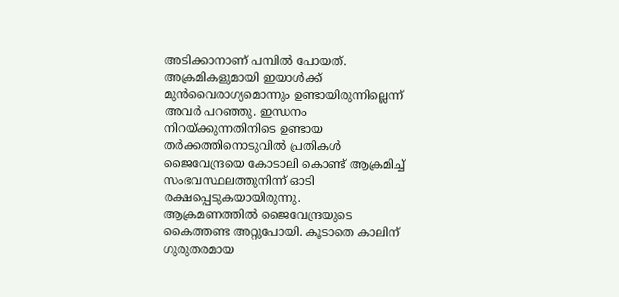അടിക്കാനാണ് പമ്പിൽ പോയത്. അക്രമികളുമായി ഇയാൾക്ക് മുൻവൈരാഗ്യമൊന്നും ഉണ്ടായിരുന്നില്ലെന്ന് അവർ പറഞ്ഞു. ഇന്ധനം നിറയ്ക്കുന്നതിനിടെ ഉണ്ടായ തർക്കത്തിനൊടുവിൽ പ്രതികൾ ജൈവേന്ദ്രയെ കോടാലി കൊണ്ട് ആക്രമിച്ച് സംഭവസ്ഥലത്തുനിന്ന് ഓടി രക്ഷപ്പെടുകയായിരുന്നു.
ആക്രമണത്തിൽ ജൈവേന്ദ്രയുടെ കൈത്തണ്ട അറ്റുപോയി. കൂടാതെ കാലിന് ഗുരുതരമായ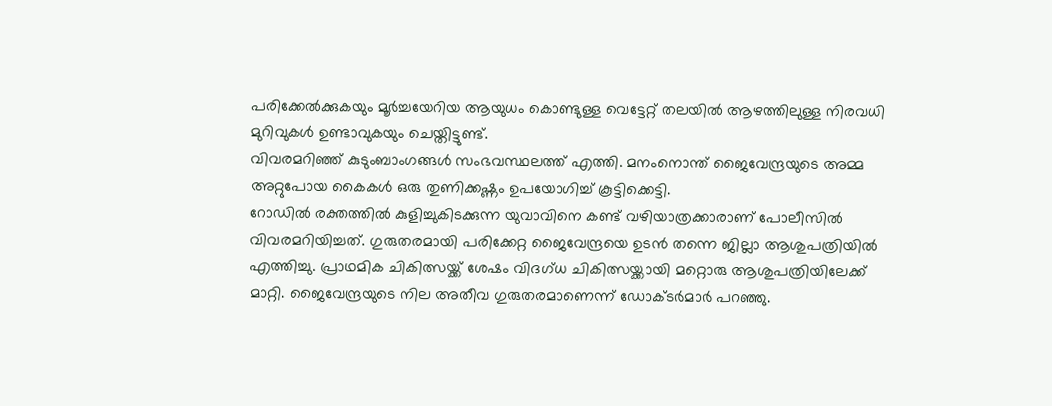പരിക്കേൽക്കുകയും മൂർച്ചയേറിയ ആയുധം കൊണ്ടുള്ള വെട്ടേറ്റ് തലയിൽ ആഴത്തിലുള്ള നിരവധി മുറിവുകൾ ഉണ്ടാവുകയും ചെയ്തിട്ടുണ്ട്.
വിവരമറിഞ്ഞ് കുടുംബാംഗങ്ങൾ സംഭവസ്ഥലത്ത് എത്തി. മനംനൊന്ത് ജൈവേന്ദ്രയുടെ അമ്മ അറ്റുപോയ കൈകൾ ഒരു തുണിക്കഷ്ണം ഉപയോഗിച്ച് കൂട്ടിക്കെട്ടി.
റോഡിൽ രക്തത്തിൽ കുളിച്ചുകിടക്കുന്ന യുവാവിനെ കണ്ട് വഴിയാത്രക്കാരാണ് പോലീസിൽ വിവരമറിയിച്ചത്. ഗുരുതരമായി പരിക്കേറ്റ ജൈവേന്ദ്രയെ ഉടൻ തന്നെ ജില്ലാ ആശുപത്രിയിൽ എത്തിച്ചു. പ്രാഥമിക ചികിത്സയ്ക്ക് ശേഷം വിദഗ്ധ ചികിത്സയ്ക്കായി മറ്റൊരു ആശുപത്രിയിലേക്ക് മാറ്റി. ജൈവേന്ദ്രയുടെ നില അതീവ ഗുരുതരമാണെന്ന് ഡോക്ടർമാർ പറഞ്ഞു.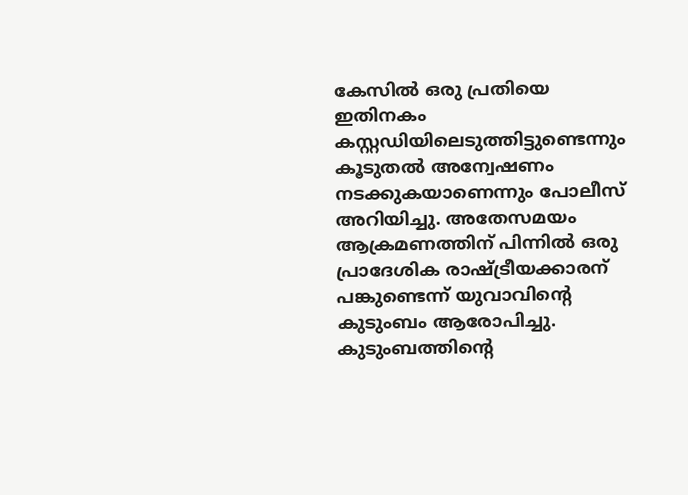കേസിൽ ഒരു പ്രതിയെ ഇതിനകം കസ്റ്റഡിയിലെടുത്തിട്ടുണ്ടെന്നും കൂടുതൽ അന്വേഷണം നടക്കുകയാണെന്നും പോലീസ് അറിയിച്ചു. അതേസമയം ആക്രമണത്തിന് പിന്നിൽ ഒരു പ്രാദേശിക രാഷ്ട്രീയക്കാരന് പങ്കുണ്ടെന്ന് യുവാവിന്റെ കുടുംബം ആരോപിച്ചു. കുടുംബത്തിന്റെ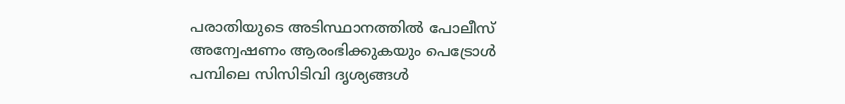പരാതിയുടെ അടിസ്ഥാനത്തിൽ പോലീസ് അന്വേഷണം ആരംഭിക്കുകയും പെട്രോൾ പമ്പിലെ സിസിടിവി ദൃശ്യങ്ങൾ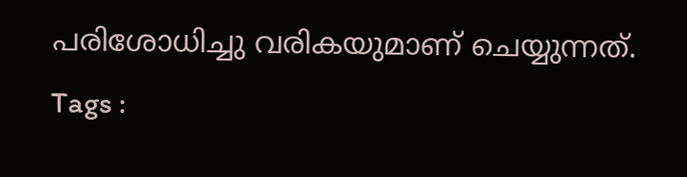പരിശോധിച്ചു വരികയുമാണ് ചെയ്യുന്നത്.
Tags :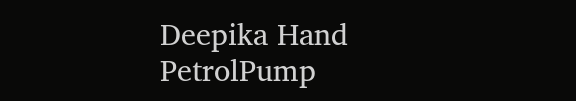Deepika Hand PetrolPump